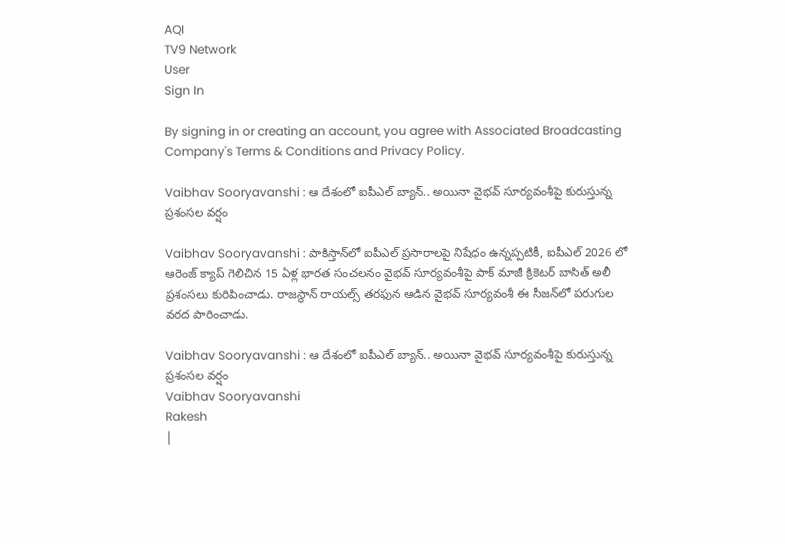AQI
TV9 Network
User
Sign In

By signing in or creating an account, you agree with Associated Broadcasting Company's Terms & Conditions and Privacy Policy.

Vaibhav Sooryavanshi : ఆ దేశంలో ఐపీఎల్ బ్యాన్.. అయినా వైభవ్ సూర్యవంశీపై కురుస్తున్న ప్రశంసల వర్షం

Vaibhav Sooryavanshi : పాకిస్తాన్‌లో ఐపీఎల్ ప్రసారాలపై నిషేధం ఉన్నప్పటికీ, ఐపీఎల్ 2026 లో ఆరెంజ్ క్యాప్ గెలిచిన 15 ఏళ్ల భారత సంచలనం వైభవ్ సూర్యవంశీపై పాక్ మాజీ క్రికెటర్ బాసిత్ అలీ ప్రశంసలు కురిపించాడు. రాజస్థాన్ రాయల్స్ తరఫున ఆడిన వైభవ్ సూర్యవంశీ ఈ సీజన్‌లో పరుగుల వరద పారించాడు.

Vaibhav Sooryavanshi : ఆ దేశంలో ఐపీఎల్ బ్యాన్.. అయినా వైభవ్ సూర్యవంశీపై కురుస్తున్న ప్రశంసల వర్షం
Vaibhav Sooryavanshi
Rakesh
|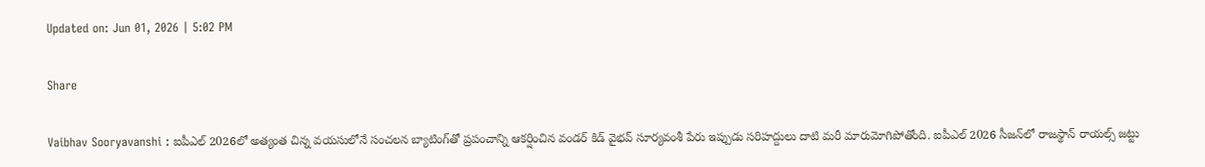Updated on: Jun 01, 2026 | 5:02 PM

Share

Vaibhav Sooryavanshi : ఐపీఎల్ 2026లో అత్యంత చిన్న వయసులోనే సంచలన బ్యాటింగ్‌తో ప్రపంచాన్ని ఆకర్షించిన వండర్ కిడ్ వైభవ్ సూర్యవంశీ పేరు ఇప్పుడు సరిహద్దులు దాటి మరీ మారుమోగిపోతోంది. ఐపీఎల్ 2026 సీజన్‌లో రాజస్థాన్ రాయల్స్ జట్టు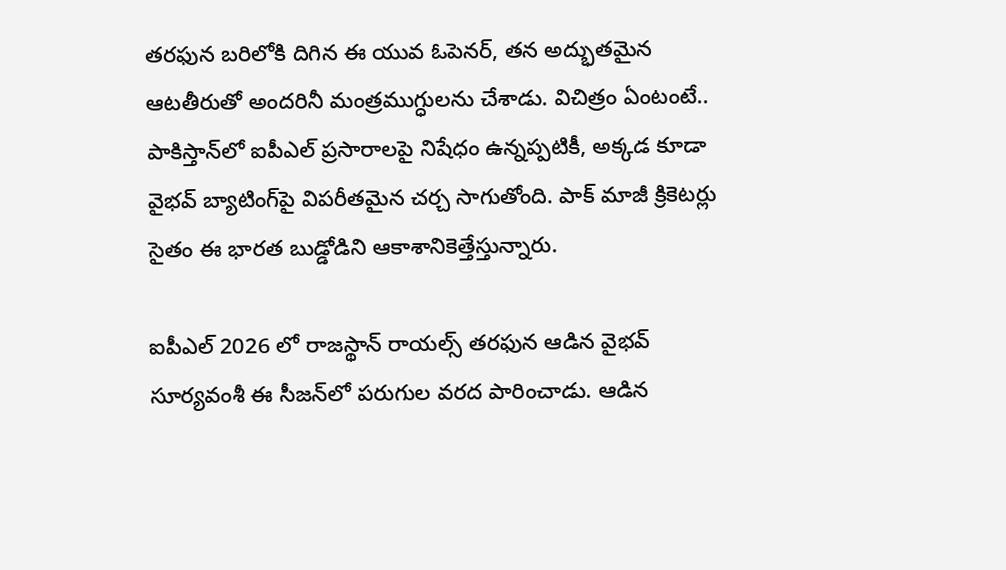తరఫున బరిలోకి దిగిన ఈ యువ ఓపెనర్, తన అద్భుతమైన ఆటతీరుతో అందరినీ మంత్రముగ్ధులను చేశాడు. విచిత్రం ఏంటంటే.. పాకిస్తాన్‌లో ఐపీఎల్ ప్రసారాలపై నిషేధం ఉన్నప్పటికీ, అక్కడ కూడా వైభవ్ బ్యాటింగ్‌పై విపరీతమైన చర్చ సాగుతోంది. పాక్ మాజీ క్రికెటర్లు సైతం ఈ భారత బుడ్డోడిని ఆకాశానికెత్తేస్తున్నారు.

ఐపీఎల్ 2026 లో రాజస్థాన్ రాయల్స్ తరఫున ఆడిన వైభవ్ సూర్యవంశీ ఈ సీజన్‌లో పరుగుల వరద పారించాడు. ఆడిన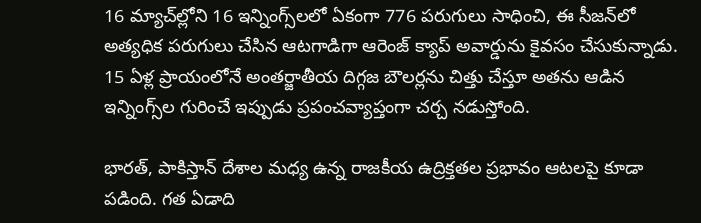16 మ్యాచ్‌ల్లోని 16 ఇన్నింగ్స్‌లలో ఏకంగా 776 పరుగులు సాధించి, ఈ సీజన్‌లో అత్యధిక పరుగులు చేసిన ఆటగాడిగా ఆరెంజ్ క్యాప్ అవార్డును కైవసం చేసుకున్నాడు. 15 ఏళ్ల ప్రాయంలోనే అంతర్జాతీయ దిగ్గజ బౌలర్లను చిత్తు చేస్తూ అతను ఆడిన ఇన్నింగ్స్‌ల గురించే ఇప్పుడు ప్రపంచవ్యాప్తంగా చర్చ నడుస్తోంది.

భారత్, పాకిస్తాన్ దేశాల మధ్య ఉన్న రాజకీయ ఉద్రిక్తతల ప్రభావం ఆటలపై కూడా పడింది. గత ఏడాది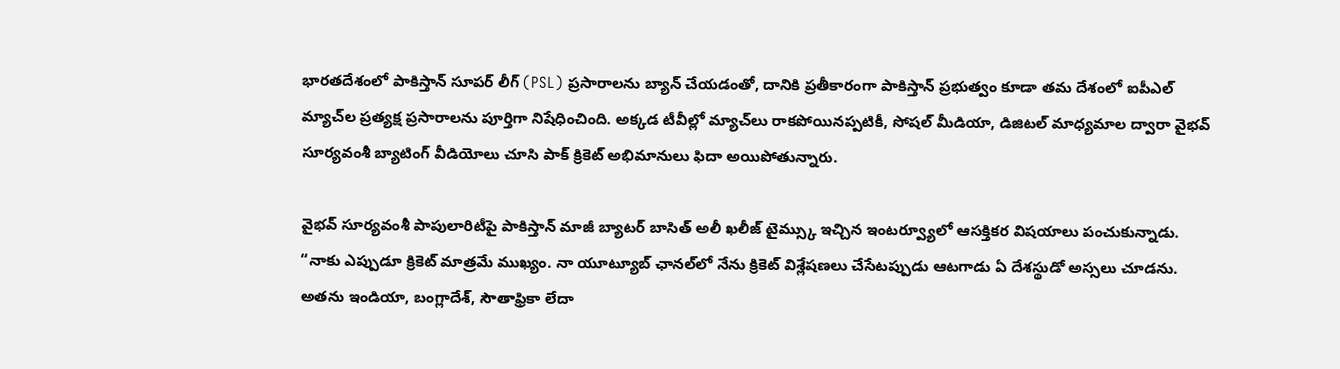భారతదేశంలో పాకిస్తాన్ సూపర్ లీగ్ (PSL) ప్రసారాలను బ్యాన్ చేయడంతో, దానికి ప్రతీకారంగా పాకిస్తాన్ ప్రభుత్వం కూడా తమ దేశంలో ఐపీఎల్ మ్యాచ్‌ల ప్రత్యక్ష ప్రసారాలను పూర్తిగా నిషేధించింది. అక్కడ టీవీల్లో మ్యాచ్‌లు రాకపోయినప్పటికీ, సోషల్ మీడియా, డిజిటల్ మాధ్యమాల ద్వారా వైభవ్ సూర్యవంశీ బ్యాటింగ్ వీడియోలు చూసి పాక్ క్రికెట్ అభిమానులు ఫిదా అయిపోతున్నారు.

వైభవ్ సూర్యవంశీ పాపులారిటీపై పాకిస్తాన్ మాజీ బ్యాటర్ బాసిత్ అలీ ఖలీజ్ టైమ్స్కు ఇచ్చిన ఇంటర్వ్యూలో ఆసక్తికర విషయాలు పంచుకున్నాడు. “నాకు ఎప్పుడూ క్రికెట్ మాత్రమే ముఖ్యం. నా యూట్యూబ్ ఛానల్‌లో నేను క్రికెట్ విశ్లేషణలు చేసేటప్పుడు ఆటగాడు ఏ దేశస్థుడో అస్సలు చూడను. అతను ఇండియా, బంగ్లాదేశ్, సౌతాఫ్రికా లేదా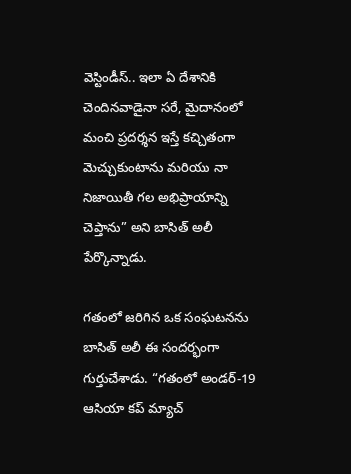వెస్టిండీస్.. ఇలా ఏ దేశానికి చెందినవాడైనా సరే, మైదానంలో మంచి ప్రదర్శన ఇస్తే కచ్చితంగా మెచ్చుకుంటాను మరియు నా నిజాయితీ గల అభిప్రాయాన్ని చెప్తాను” అని బాసిత్ అలీ పేర్కొన్నాడు.

గతంలో జరిగిన ఒక సంఘటనను బాసిత్ అలీ ఈ సందర్భంగా గుర్తుచేశాడు. “గతంలో అండర్-19 ఆసియా కప్‌ మ్యాచ్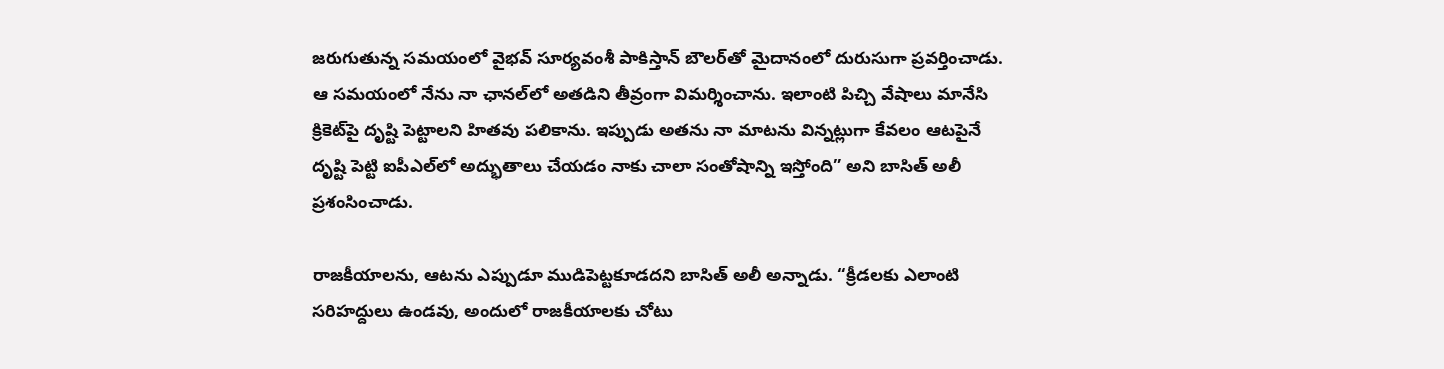జరుగుతున్న సమయంలో వైభవ్ సూర్యవంశీ పాకిస్తాన్ బౌలర్‌తో మైదానంలో దురుసుగా ప్రవర్తించాడు. ఆ సమయంలో నేను నా ఛానల్‌లో అతడిని తీవ్రంగా విమర్శించాను. ఇలాంటి పిచ్చి వేషాలు మానేసి క్రికెట్‌పై దృష్టి పెట్టాలని హితవు పలికాను. ఇప్పుడు అతను నా మాటను విన్నట్లుగా కేవలం ఆటపైనే దృష్టి పెట్టి ఐపీఎల్‌లో అద్భుతాలు చేయడం నాకు చాలా సంతోషాన్ని ఇస్తోంది” అని బాసిత్ అలీ ప్రశంసించాడు.

రాజకీయాలను, ఆటను ఎప్పుడూ ముడిపెట్టకూడదని బాసిత్ అలీ అన్నాడు. “క్రీడలకు ఎలాంటి సరిహద్దులు ఉండవు, అందులో రాజకీయాలకు చోటు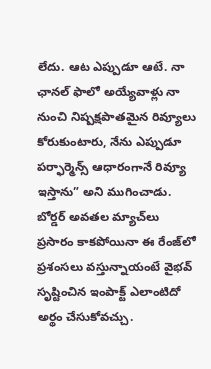లేదు. ఆట ఎప్పుడూ ఆటే. నా ఛానల్ ఫాలో అయ్యేవాళ్లు నా నుంచి నిష్పక్షపాతమైన రివ్యూలు కోరుకుంటారు, నేను ఎప్పుడూ పర్ఫార్మెన్స్ ఆధారంగానే రివ్యూ ఇస్తాను” అని ముగించాడు. బోర్డర్ అవతల మ్యాచ్‌లు ప్రసారం కాకపోయినా ఈ రేంజ్‌లో ప్రశంసలు వస్తున్నాయంటే వైభవ్ సృష్టించిన ఇంపాక్ట్ ఎలాంటిదో అర్థం చేసుకోవచ్చు.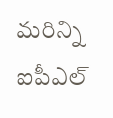మరిన్ని ఐపీఎల్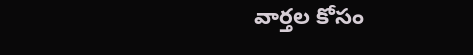వార్తల కోసం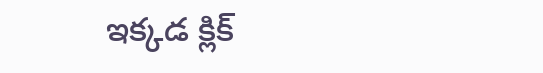ఇక్కడ క్లిక్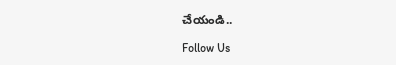చేయండి..

Follow Us